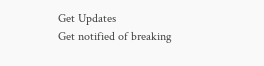Get Updates
Get notified of breaking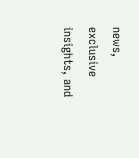news, exclusive insights, and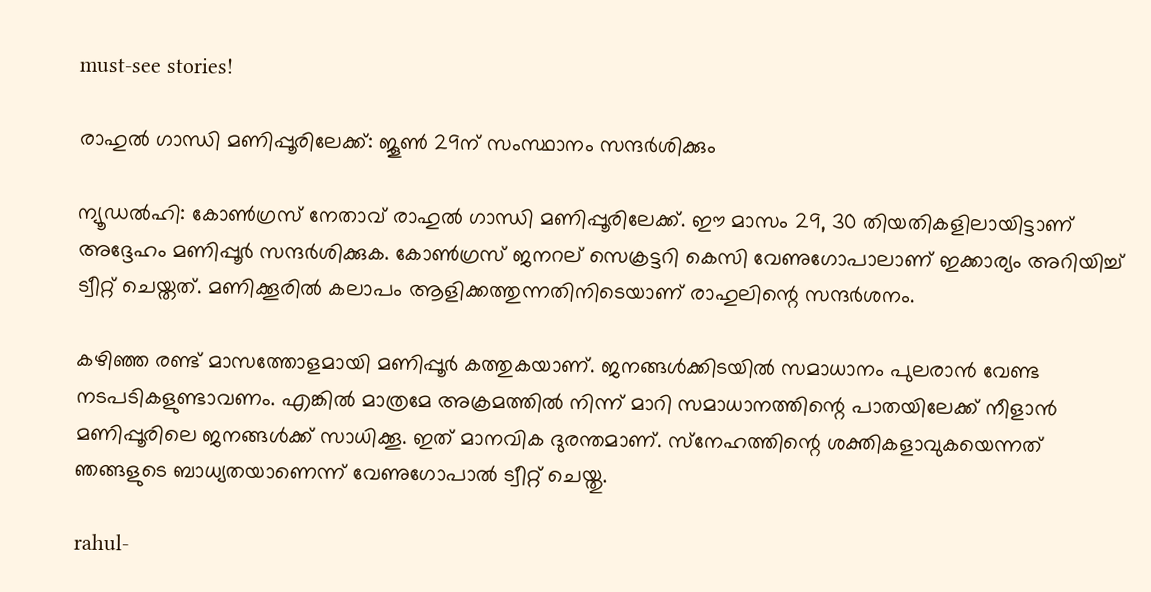must-see stories!

രാഹുല്‍ ഗാന്ധി മണിപ്പൂരിലേക്ക്: ജൂണ്‍ 29ന് സംസ്ഥാനം സന്ദര്‍ശിക്കും

ന്യൂഡല്‍ഹി: കോണ്‍ഗ്രസ് നേതാവ് രാഹുല്‍ ഗാന്ധി മണിപ്പൂരിലേക്ക്. ഈ മാസം 29, 30 തിയതികളിലായിട്ടാണ് അദ്ദേഹം മണിപ്പൂര്‍ സന്ദര്‍ശിക്കുക. കോണ്‍ഗ്രസ് ജനറല് സെക്രട്ടറി കെസി വേണുഗോപാലാണ് ഇക്കാര്യം അറിയിച്ച് ട്വീറ്റ് ചെയ്തത്. മണിക്കൂരില്‍ കലാപം ആളിക്കത്തുന്നതിനിടെയാണ് രാഹുലിന്റെ സന്ദര്‍ശനം.

കഴിഞ്ഞ രണ്ട് മാസത്തോളമായി മണിപ്പൂര്‍ കത്തുകയാണ്. ജനങ്ങള്‍ക്കിടയില്‍ സമാധാനം പുലരാന്‍ വേണ്ട നടപടികളുണ്ടാവണം. എങ്കില്‍ മാത്രമേ അക്രമത്തില്‍ നിന്ന് മാറി സമാധാനത്തിന്റെ പാതയിലേക്ക് നീളാന്‍ മണിപ്പൂരിലെ ജനങ്ങള്‍ക്ക് സാധിക്കൂ. ഇത് മാനവിക ദുരന്തമാണ്. സ്‌നേഹത്തിന്റെ ശക്തികളാവുകയെന്നത് ഞങ്ങളുടെ ബാധ്യതയാണെന്ന് വേണുഗോപാല്‍ ട്വീറ്റ് ചെയ്തു.

rahul-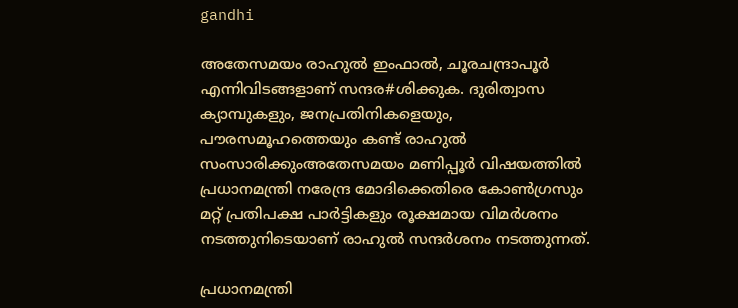gandhi

അതേസമയം രാഹുല്‍ ഇംഫാല്‍, ചൂരചന്ദ്രാപൂര്‍ എന്നിവിടങ്ങളാണ് സന്ദര#ശിക്കുക. ദുരിത്വാസ ക്യാമ്പുകളും, ജനപ്രതിനികളെയും, പൗരസമൂഹത്തെയും കണ്ട് രാഹുല്‍ സംസാരിക്കുംഅതേസമയം മണിപ്പൂര്‍ വിഷയത്തില്‍ പ്രധാനമന്ത്രി നരേന്ദ്ര മോദിക്കെതിരെ കോണ്‍ഗ്രസും മറ്റ് പ്രതിപക്ഷ പാര്‍ട്ടികളും രൂക്ഷമായ വിമര്‍ശനം നടത്തുനിടെയാണ് രാഹുല്‍ സന്ദര്‍ശനം നടത്തുന്നത്.

പ്രധാനമന്ത്രി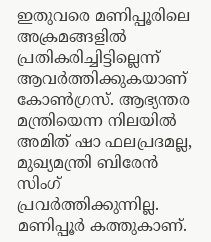ഇതുവരെ മണിപ്പൂരിലെ അക്രമങ്ങളില്‍ പ്രതികരിച്ചിട്ടില്ലെന്ന് ആവര്‍ത്തിക്കുകയാണ് കോണ്‍ഗ്രസ്. ആഭ്യന്തര മന്ത്രിയെന്ന നിലയില്‍ അമിത് ഷാ ഫലപ്രദമല്ല, മുഖ്യമന്ത്രി ബിരേന്‍ സിംഗ് പ്രവര്‍ത്തിക്കുന്നില്ല. മണിപ്പൂര്‍ കത്തുകാണ്.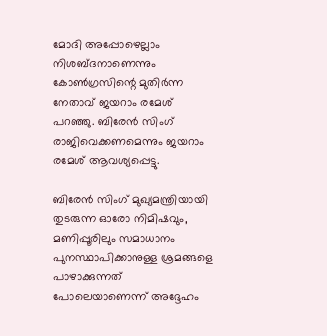മോദി അപ്പോഴെല്ലാം നിശബ്ദനാണെന്നും കോണ്‍ഗ്രസിന്റെ മുതിര്‍ന്ന നേതാവ് ജയറാം രമേശ് പറഞ്ഞു. ബിരേന്‍ സിംഗ് രാജിവെക്കണമെന്നും ജയറാം രമേശ് ആവശ്യപ്പെട്ടു.

ബിരേന്‍ സിംഗ് മുഖ്യമന്ത്രിയായി തുടരുന്ന ഓരോ നിമിഷവും, മണിപ്പൂരിലും സമാധാനം പുനസ്ഥാപിക്കാനുള്ള ശ്രമങ്ങളെ പാഴാക്കുന്നത് പോലെയാണെന്ന് അദ്ദേഹം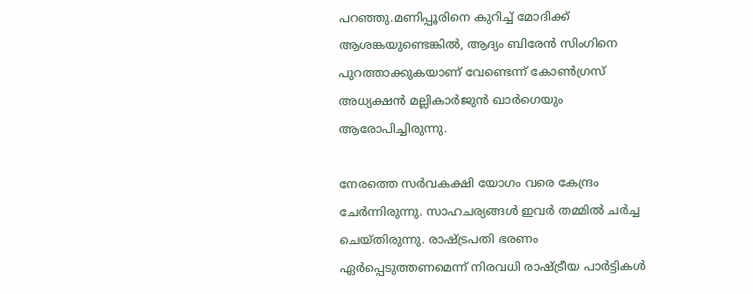പറഞ്ഞു.മണിപ്പൂരിനെ കുറിച്ച് മോദിക്ക് ആശങ്കയുണ്ടെങ്കില്‍, ആദ്യം ബിരേന്‍ സിംഗിനെ പുറത്താക്കുകയാണ് വേണ്ടെന്ന് കോണ്‍ഗ്രസ് അധ്യക്ഷന്‍ മല്ലികാര്‍ജുന്‍ ഖാര്‍ഗെയും ആരോപിച്ചിരുന്നു.

നേരത്തെ സര്‍വകക്ഷി യോഗം വരെ കേന്ദ്രം ചേര്‍ന്നിരുന്നു. സാഹചര്യങ്ങള്‍ ഇവര്‍ തമ്മില്‍ ചര്‍ച്ച ചെയ്തിരുന്നു. രാഷ്ട്രപതി ഭരണം ഏര്‍പ്പെടുത്തണമെന്ന് നിരവധി രാഷ്ട്രീയ പാര്‍ട്ടികള്‍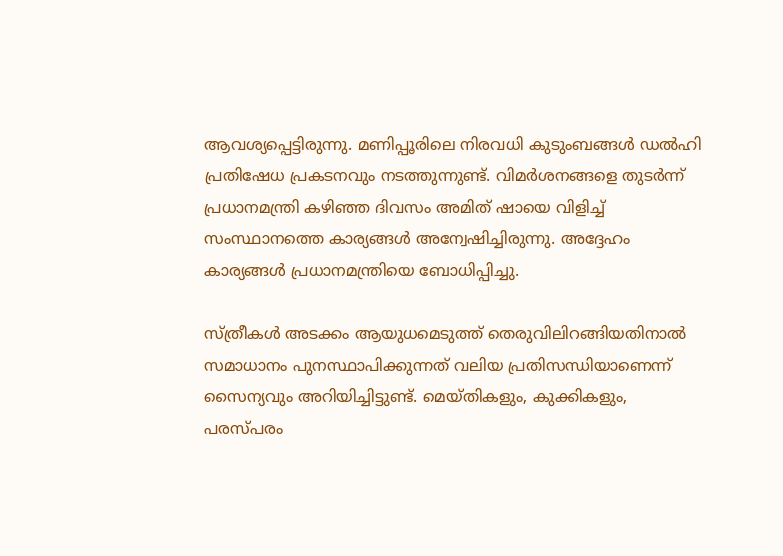ആവശ്യപ്പെട്ടിരുന്നു. മണിപ്പൂരിലെ നിരവധി കുടുംബങ്ങള്‍ ഡല്‍ഹി പ്രതിഷേധ പ്രകടനവും നടത്തുന്നുണ്ട്. വിമര്‍ശനങ്ങളെ തുടര്‍ന്ന് പ്രധാനമന്ത്രി കഴിഞ്ഞ ദിവസം അമിത് ഷായെ വിളിച്ച് സംസ്ഥാനത്തെ കാര്യങ്ങള്‍ അന്വേഷിച്ചിരുന്നു. അദ്ദേഹം കാര്യങ്ങള്‍ പ്രധാനമന്ത്രിയെ ബോധിപ്പിച്ചു.

സ്ത്രീകള്‍ അടക്കം ആയുധമെടുത്ത് തെരുവിലിറങ്ങിയതിനാല്‍ സമാധാനം പുനസ്ഥാപിക്കുന്നത് വലിയ പ്രതിസന്ധിയാണെന്ന് സൈന്യവും അറിയിച്ചിട്ടുണ്ട്. മെയ്തികളും, കുക്കികളും, പരസ്പരം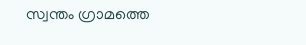സ്വന്തം ഗ്രാമത്തെ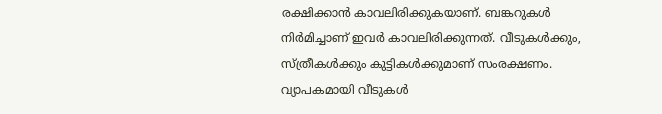രക്ഷിക്കാന്‍ കാവലിരിക്കുകയാണ്. ബങ്കറുകള്‍ നിര്‍മിച്ചാണ് ഇവര്‍ കാവലിരിക്കുന്നത്. വീടുകള്‍ക്കും, സ്ത്രീകള്‍ക്കും കുട്ടികള്‍ക്കുമാണ് സംരക്ഷണം. വ്യാപകമായി വീടുകള്‍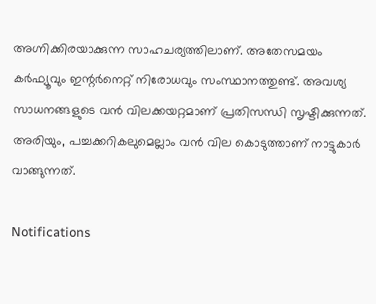അഗ്നിക്കിരയാക്കുന്ന സാഹചര്യത്തിലാണ്. അതേസമയം കര്‍ഫ്യൂവും ഇന്റര്‍നെറ്റ് നിരോധവും സംസ്ഥാനത്തുണ്ട്. അവശ്യ സാധനങ്ങളുടെ വന്‍ വിലക്കയറ്റമാണ് പ്രതിസന്ധി സൃഷ്ടിക്കുന്നത്. അരിയും, പച്ചക്കറികലുമെല്ലാം വന്‍ വില കൊടുത്താണ് നാട്ടുകാര്‍ വാങ്ങുന്നത്.

Notifications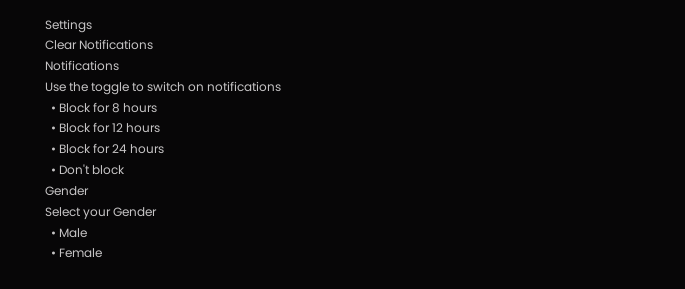Settings
Clear Notifications
Notifications
Use the toggle to switch on notifications
  • Block for 8 hours
  • Block for 12 hours
  • Block for 24 hours
  • Don't block
Gender
Select your Gender
  • Male
  • Female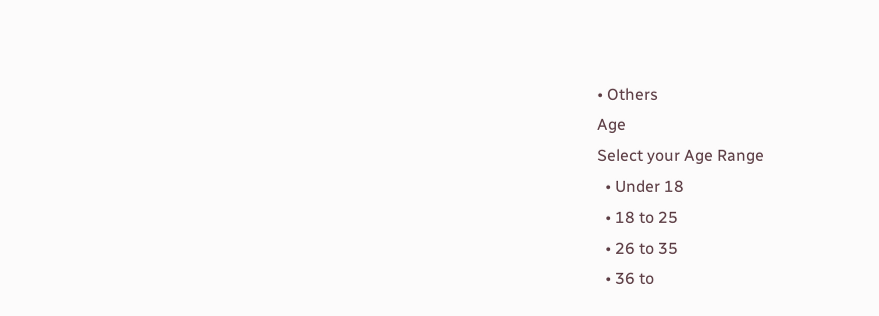• Others
Age
Select your Age Range
  • Under 18
  • 18 to 25
  • 26 to 35
  • 36 to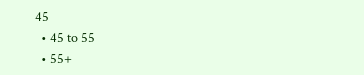45
  • 45 to 55
  • 55+